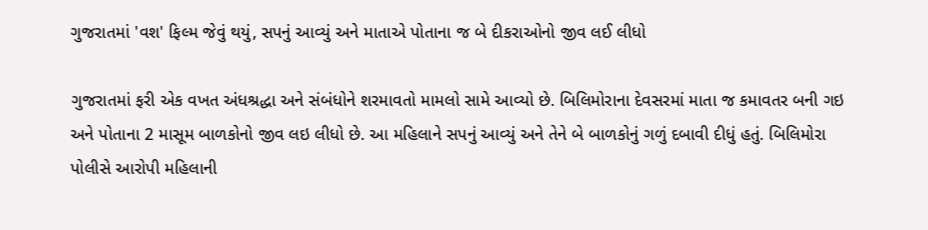ગુજરાતમાં 'વશ' ફિલ્મ જેવું થયું, સપનું આવ્યું અને માતાએ પોતાના જ બે દીકરાઓનો જીવ લઈ લીધો

ગુજરાતમાં ફરી એક વખત અંધશ્રદ્ધા અને સંબંધોને શરમાવતો મામલો સામે આવ્યો છે. બિલિમોરાના દેવસરમાં માતા જ કમાવતર બની ગઇ અને પોતાના 2 માસૂમ બાળકોનો જીવ લઇ લીધો છે. આ મહિલાને સપનું આવ્યું અને તેને બે બાળકોનું ગળું દબાવી દીધું હતું. બિલિમોરા પોલીસે આરોપી મહિલાની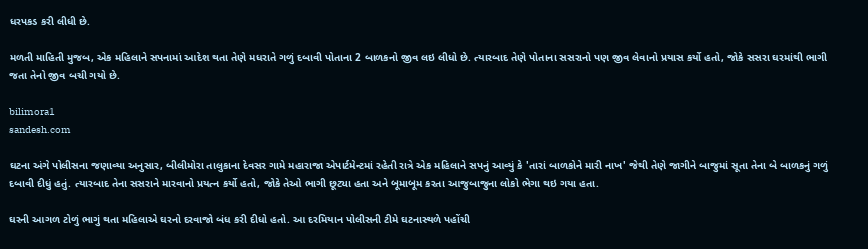ધરપકડ કરી લીધી છે.

મળતી માહિતી મુજબ, એક મહિલાને સપનામાં આદેશ થતા તેણે મધરાતે ગળું દબાવી પોતાના 2 બાળકનો જીવ લઇ લીધો છે. ત્યારબાદ તેણે પોતાના સસરાનો પણ જીવ લેવાનો પ્રયાસ કર્યો હતો, જોકે સસરા ઘરમાંથી ભાગી જતા તેનો જીવ બચી ગયો છે.

bilimora1
sandesh.com

ઘટના અંગે પોલીસના જણાવ્યા અનુસાર, બીલીમોરા તાલુકાના દેવસર ગામે મહારાજા એપાર્ટમેન્ટમાં રહેતી રાત્રે એક મહિલાને સપનું આવ્યું કે 'તારાં બાળકોને મારી નાખ' જેથી તેણે જાગીને બાજુમાં સૂતા તેના બે બાળકનું ગળું દબાવી દીધું હતું. ત્યારબાદ તેના સસરાને મારવાનો પ્રયત્ન કર્યો હતો, જોકે તેઓ ભાગી છૂટ્યા હતા અને બૂમાબૂમ કરતા આજુબાજુના લોકો ભેગા થઇ ગયા હતા.

ઘરની આગળ ટોળું ભાગું થતા મહિલાએ ઘરનો દરવાજો બંધ કરી દીધો હતો. આ દરમિયાન પોલીસની ટીમે ઘટનાસ્થળે પહોંચી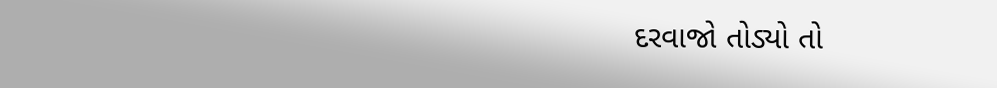દરવાજો તોડ્યો તો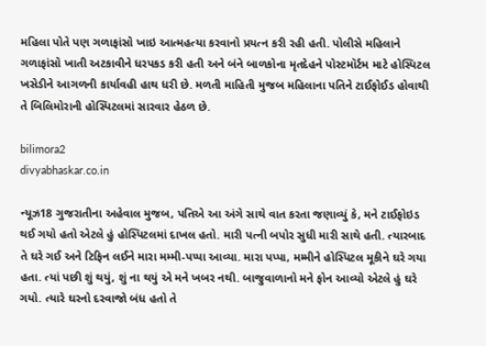મહિલા પોતે પણ ગળાફાંસો ખાઇ આત્મહત્યા કરવાનો પ્રયત્ન કરી રહી હતી. પોલીસે મહિલાને ગળાફાંસો ખાતી અટકાવીને ધરપકડ કરી હતી અને બંને બાળકોના મૃતદેહને પોસ્ટમૉર્ટમ માટે હોસ્પિટલ ખસેડીને આગળની કાર્યાવહી હાથ ધરી છે. મળતી માહિતી મુજબ મહિલાના પતિને ટાઈફોઈડ હોવાથી તે બિલિમોરાની હોસ્પિટલમાં સારવાર હેઠળ છે.

bilimora2
divyabhaskar.co.in

ન્યૂઝ18 ગુજરાતીના અહેવાલ મુજબ, પતિએ આ અંગે સાથે વાત કરતા જણાવ્યું કે, મને ટાઈફોઇડ થઈ ગયો હતો એટલે હું હોસ્પિટલમાં દાખલ હતો. મારી પત્ની બપોર સુધી મારી સાથે હતી. ત્યારબાદ તે ઘરે ગઈ અને ટિફિન લઈને મારા મમ્મી-પપ્પા આવ્યા. મારા પપ્પા, મમ્મીને હોસ્પિટલ મૂકીને ઘરે ગયા હતા. ત્યાં પછી શું થયું, શું ના થયું એ મને ખબર નથી. બાજુવાળાનો મને ફોન આવ્યો એટલે હું ઘરે ગયો. ત્યારે ઘરનો દરવાજો બંધ હતો તે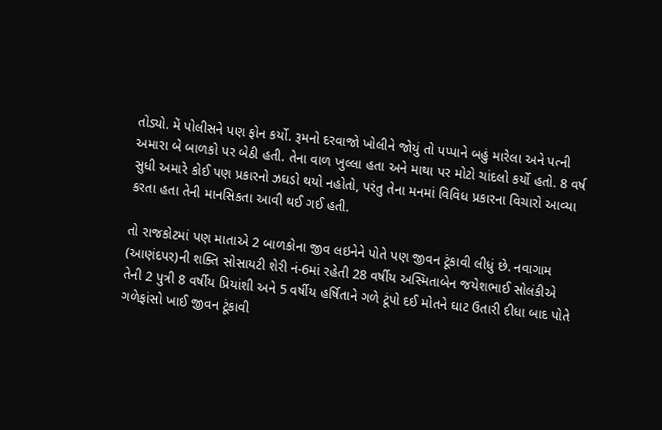તોડ્યો. મેં પોલીસને પણ ફોન કર્યો. રૂમનો દરવાજો ખોલીને જોયું તો પપ્પાને બહું મારેલા અને પત્ની અમારા બે બાળકો પર બેઠી હતી. તેના વાળ ખુલ્લા હતા અને માથા પર મોટો ચાંદલો કર્યો હતો. 8 વર્ષ સુધી અમારે કોઈ પણ પ્રકારનો ઝઘડો થયો નહોતો, પરંતુ તેના મનમાં વિવિધ પ્રકારના વિચારો આવ્યા કરતા હતા તેની માનસિકતા આવી થઈ ગઈ હતી.

તો રાજકોટમાં પણ માતાએ 2 બાળકોના જીવ લઇનેને પોતે પણ જીવન ટૂંકાવી લીધું છે. નવાગામ (આણંદપર)ની શક્તિ સોસાયટી શેરી નં-6માં રહેતી 28 વર્ષીય અસ્મિતાબેન જયેશભાઈ સોલંકીએ તેની 2 પુત્રી 8 વર્ષીય પ્રિયાંશી અને 5 વર્ષીય હર્ષિતાને ગળે ટૂંપો દઈ મોતને ઘાટ ઉતારી દીધા બાદ પોતે ગળેફાંસો ખાઈ જીવન ટૂંકાવી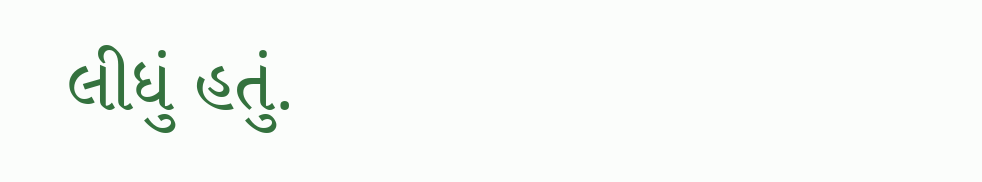લીધું હતું.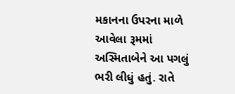મકાનના ઉપરના માળે આવેલા રૂમમાં અસ્મિતાબેને આ પગલું ભરી લીધું હતું. રાતે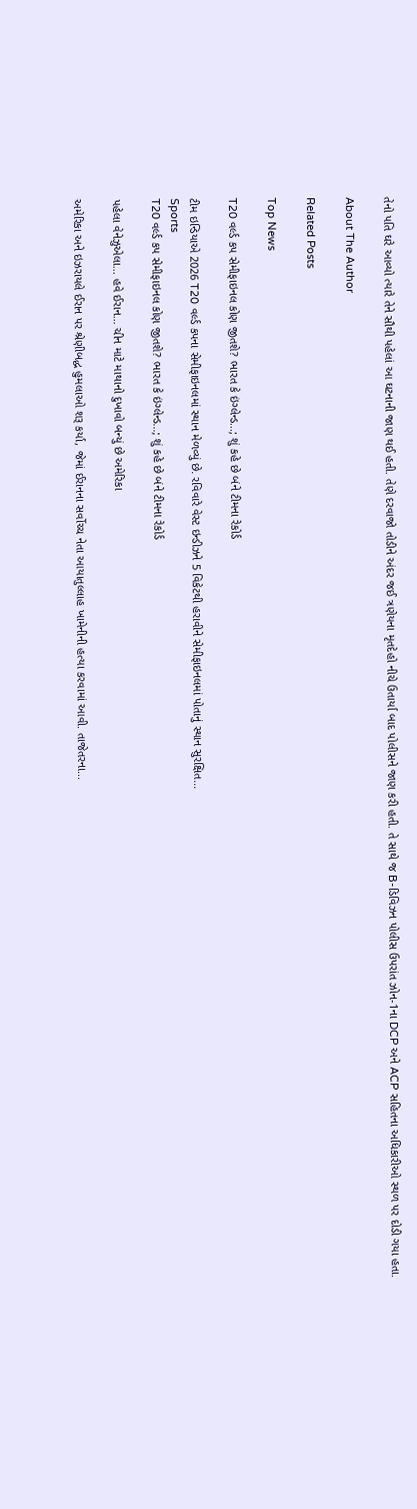તેનો પતિ ઘરે આવ્યો ત્યારે તેને સૌથી પહેલાં આ ઘટનાની જાણ થઈ હતી. તેણે દરવાજો તોડીને અંદર જઈ ત્રણેયના મૃતદેહો નીચે ઉતાર્યા બાદ પોલીસને જાણ કરી હતી. તે સાથે જ B-ડિવિઝન પોલીસ ઉપરાંત ઝોન-1ના DCP અને ACP સહિતના અધિકારીઓ સ્થળ પર દોડી ગયા હતા.

About The Author

Related Posts

Top News

T20 વર્લ્ડ કપ સેમીફાઇનલ કોણ જીતશે? ભારત કે ઇંગ્લેન્ડ...; શું કહે છે બંને ટીમના રેકોર્ડ

ટીમ ઇન્ડિયાએ 2026 T20 વર્લ્ડ કપના સેમીફાઇનલમાં સ્થાન મેળવ્યું છે. રવિવારે વેસ્ટ ઇન્ડીઝને 5 વિકેટથી હરાવીને સેમીફાઇનલમાં પોતાનું સ્થાન સુરક્ષિત...
Sports
T20 વર્લ્ડ કપ સેમીફાઇનલ કોણ જીતશે? ભારત કે ઇંગ્લેન્ડ...; શું કહે છે બંને ટીમના રેકોર્ડ

પહેલા વેનેઝુએલા... હવે ઈરાન... ચીન માટે માથાનો દુખાવો બન્યું છે અમેરિકા

અમેરિકા અને ઇઝરાયલે ઈરાન પર શ્રેણીબદ્ધ હુમલાઓ શરૂ કર્યા, જેમાં ઈરાનના સર્વોચ્ચ નેતા આયાતુલ્લાહ ખામેનીની હત્યા કરવામાં આવી. તાજેતરના...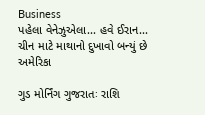Business
પહેલા વેનેઝુએલા... હવે ઈરાન... ચીન માટે માથાનો દુખાવો બન્યું છે અમેરિકા

ગુડ મોર્નિંગ ગુજરાતઃ રાશિ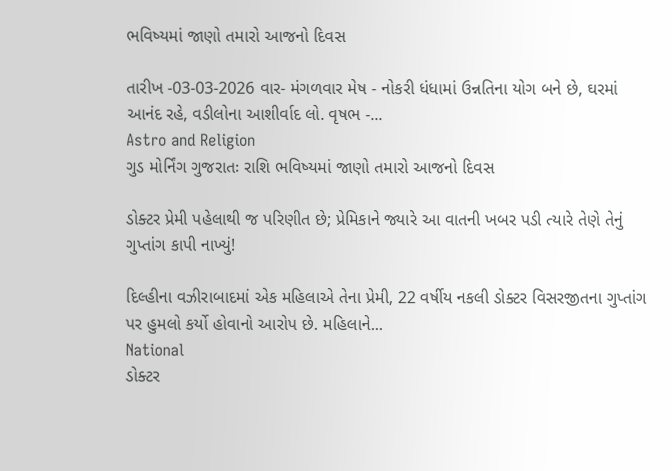ભવિષ્યમાં જાણો તમારો આજનો દિવસ

તારીખ -03-03-2026 વાર- મંગળવાર મેષ - નોકરી ધંધામાં ઉન્નતિના યોગ બને છે, ઘરમાં આનંદ રહે, વડીલોના આશીર્વાદ લો. વૃષભ -...
Astro and Religion
ગુડ મોર્નિંગ ગુજરાતઃ રાશિ ભવિષ્યમાં જાણો તમારો આજનો દિવસ

ડોક્ટર પ્રેમી પહેલાથી જ પરિણીત છે; પ્રેમિકાને જ્યારે આ વાતની ખબર પડી ત્યારે તેણે તેનું ગુપ્તાંગ કાપી નાખ્યું!

દિલ્હીના વઝીરાબાદમાં એક મહિલાએ તેના પ્રેમી, 22 વર્ષીય નકલી ડોક્ટર વિસરજીતના ગુપ્તાંગ પર હુમલો કર્યો હોવાનો આરોપ છે. મહિલાને...
National
ડોક્ટર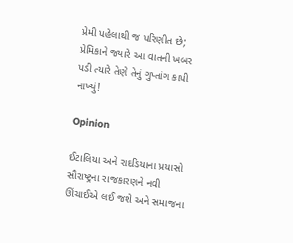પ્રેમી પહેલાથી જ પરિણીત છે; પ્રેમિકાને જ્યારે આ વાતની ખબર પડી ત્યારે તેણે તેનું ગુપ્તાંગ કાપી નાખ્યું!

Opinion

ઈટાલિયા અને રાદડિયાના પ્રયાસો સૌરાષ્ટ્રના રાજકારણને નવી ઊંચાઈએ લઈ જશે અને સમાજના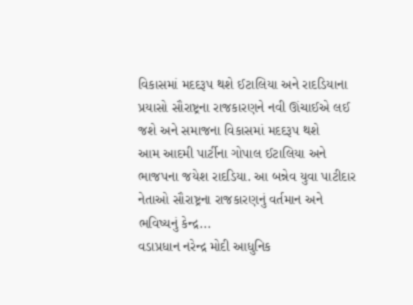વિકાસમાં મદદરૂપ થશે ઈટાલિયા અને રાદડિયાના પ્રયાસો સૌરાષ્ટ્રના રાજકારણને નવી ઊંચાઈએ લઈ જશે અને સમાજના વિકાસમાં મદદરૂપ થશે
આમ આદમી પાર્ટીના ગોપાલ ઈટાલિયા અને ભાજપના જયેશ રાદડિયા. આ બન્નેવ યુવા પાટીદાર નેતાઓ સૌરાષ્ટ્રના રાજકારણનું વર્તમાન અને ભવિષ્યનું કેન્દ્ર...
વડાપ્રધાન નરેન્દ્ર મોદી આધુનિક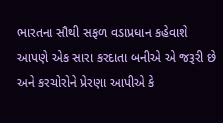ભારતના સૌથી સફળ વડાપ્રધાન કહેવાશે
આપણે એક સારા કરદાતા બનીએ એ જરૂરી છે અને કરચોરોને પ્રેરણા આપીએ કે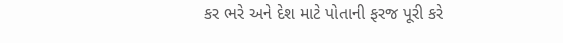કર ભરે અને દેશ માટે પોતાની ફરજ પૂરી કરે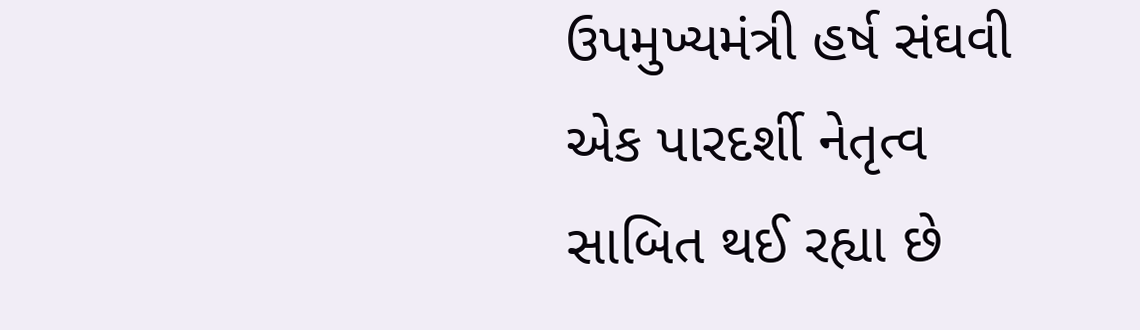ઉપમુખ્યમંત્રી હર્ષ સંઘવી એક પારદર્શી નેતૃત્વ સાબિત થઈ રહ્યા છે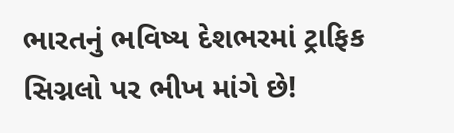ભારતનું ભવિષ્ય દેશભરમાં ટ્રાફિક સિગ્નલો પર ભીખ માંગે છે!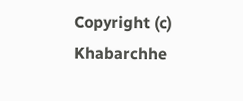Copyright (c) Khabarchhe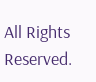All Rights Reserved.